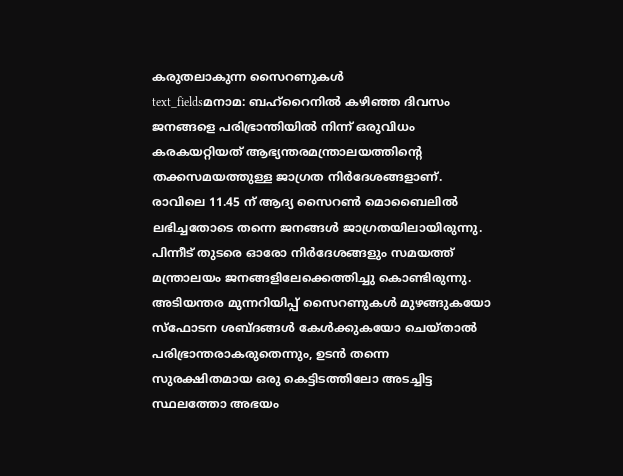കരുതലാകുന്ന സൈറണുകൾ
text_fieldsമനാമ: ബഹ്റൈനിൽ കഴിഞ്ഞ ദിവസം ജനങ്ങളെ പരിഭ്രാന്തിയിൽ നിന്ന് ഒരുവിധം കരകയറ്റിയത് ആഭ്യന്തരമന്ത്രാലയത്തിന്റെ തക്കസമയത്തുള്ള ജാഗ്രത നിർദേശങ്ങളാണ്. രാവിലെ 11.45 ന് ആദ്യ സൈറൺ മൊബൈലിൽ ലഭിച്ചതോടെ തന്നെ ജനങ്ങൾ ജാഗ്രതയിലായിരുന്നു. പിന്നീട് തുടരെ ഓരോ നിർദേശങ്ങളും സമയത്ത് മന്ത്രാലയം ജനങ്ങളിലേക്കെത്തിച്ചു കൊണ്ടിരുന്നു.
അടിയന്തര മുന്നറിയിപ്പ് സൈറണുകൾ മുഴങ്ങുകയോ സ്ഫോടന ശബ്ദങ്ങൾ കേൾക്കുകയോ ചെയ്താൽ പരിഭ്രാന്തരാകരുതെന്നും, ഉടൻ തന്നെ സുരക്ഷിതമായ ഒരു കെട്ടിടത്തിലോ അടച്ചിട്ട സ്ഥലത്തോ അഭയം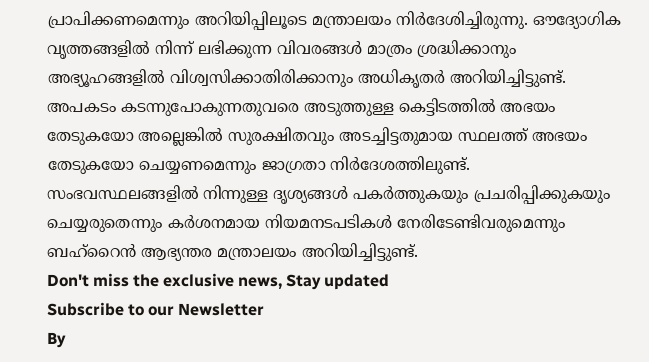പ്രാപിക്കണമെന്നും അറിയിപ്പിലൂടെ മന്ത്രാലയം നിർദേശിച്ചിരുന്നു. ഔദ്യോഗിക വൃത്തങ്ങളിൽ നിന്ന് ലഭിക്കുന്ന വിവരങ്ങൾ മാത്രം ശ്രദ്ധിക്കാനും അഭ്യൂഹങ്ങളിൽ വിശ്വസിക്കാതിരിക്കാനും അധികൃതർ അറിയിച്ചിട്ടുണ്ട്. അപകടം കടന്നുപോകുന്നതുവരെ അടുത്തുള്ള കെട്ടിടത്തിൽ അഭയം തേടുകയോ അല്ലെങ്കിൽ സുരക്ഷിതവും അടച്ചിട്ടതുമായ സ്ഥലത്ത് അഭയം തേടുകയോ ചെയ്യണമെന്നും ജാഗ്രതാ നിർദേശത്തിലുണ്ട്.
സംഭവസ്ഥലങ്ങളിൽ നിന്നുള്ള ദൃശ്യങ്ങൾ പകർത്തുകയും പ്രചരിപ്പിക്കുകയും ചെയ്യരുതെന്നും കർശനമായ നിയമനടപടികൾ നേരിടേണ്ടിവരുമെന്നും ബഹ്റൈൻ ആഭ്യന്തര മന്ത്രാലയം അറിയിച്ചിട്ടുണ്ട്.
Don't miss the exclusive news, Stay updated
Subscribe to our Newsletter
By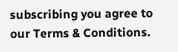subscribing you agree to our Terms & Conditions.